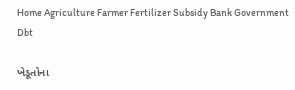Home Agriculture Farmer Fertilizer Subsidy Bank Government Dbt

ખેડૂતોના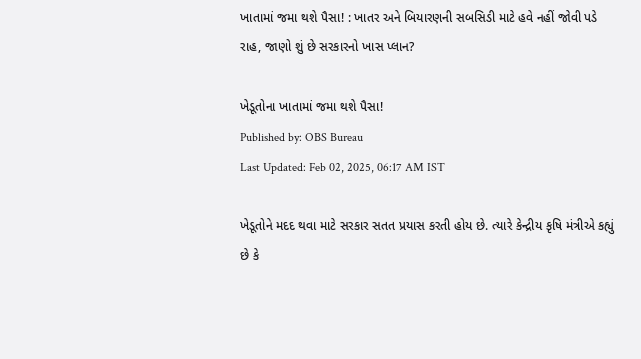ખાતામાં જમા થશે પૈસા! : ખાતર અને બિયારણની સબસિડી માટે હવે નહીં જોવી પડે રાહ, જાણો શું છે સરકારનો ખાસ પ્લાન?

ખેડૂતોના ખાતામાં જમા થશે પૈસા!
Published by: OBS Bureau
Last Updated: Feb 02, 2025, 06:17 AM IST

ખેડૂતોને મદદ થવા માટે સરકાર સતત પ્રયાસ કરતી હોય છે. ત્યારે કેન્દ્રીય કૃષિ મંત્રીએ કહ્યું છે કે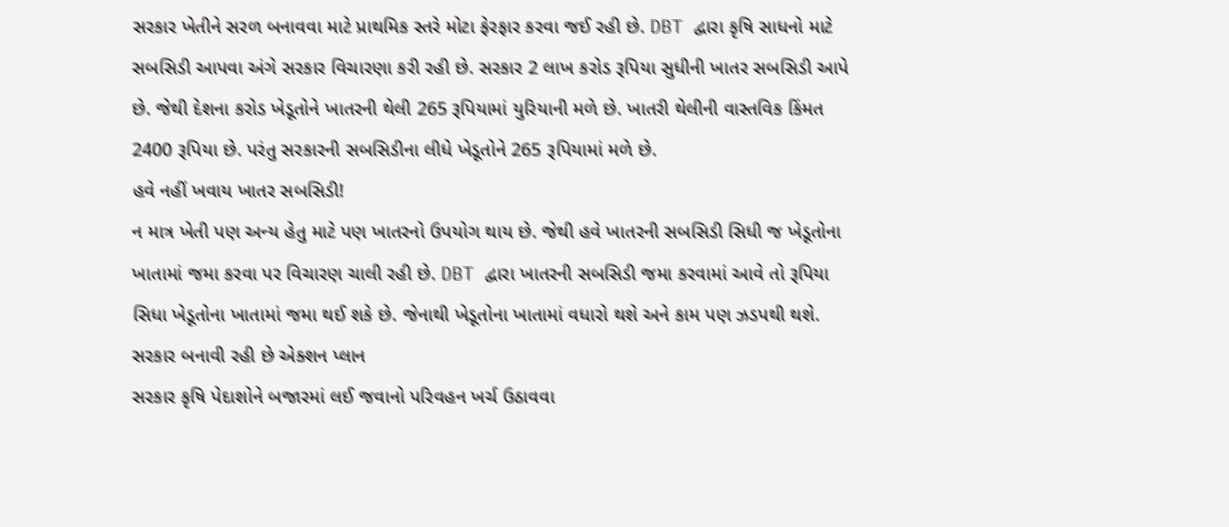સરકાર ખેતીને સરળ બનાવવા માટે પ્રાથમિક સ્તરે મોટા ફેરફાર કરવા જઈ રહી છે. DBT દ્વારા કૃષિ સાધનો માટે સબસિડી આપવા અંગે સરકાર વિચારણા કરી રહી છે. સરકાર 2 લાખ કરોડ રૂપિયા સુધીની ખાતર સબસિડી આપે છે. જેથી દેશના કરોડ ખેડૂતોને ખાતરની થેલી 265 રૂપિયામાં યુરિયાની મળે છે. ખાતરી થેલીની વાસ્તવિક કિંમત 2400 રૂપિયા છે. પરંતુ સરકારની સબસિડીના લીધે ખેડૂતોને 265 રૂપિયામાં મળે છે.
હવે નહીં ખવાય ખાતર સબસિડી!
ન માત્ર ખેતી પણ અન્ય હેતુ માટે પણ ખાતરનો ઉપયોગ થાય છે. જેથી હવે ખાતરની સબસિડી સિધી જ ખેડૂતોના ખાતામાં જમા કરવા પર વિચારણ ચાલી રહી છે. DBT દ્વારા ખાતરની સબસિડી જમા કરવામાં આવે તો રૂપિયા સિધા ખેડૂતોના ખાતામાં જમા થઈ શકે છે. જેનાથી ખેડૂતોના ખાતામાં વધારો થશે અને કામ પણ ઝડપથી થશે.
સરકાર બનાવી રહી છે એક્શન પ્લાન
સરકાર કૃષિ પેદાશોને બજારમાં લઈ જવાનો પરિવહન ખર્ચ ઉઠાવવા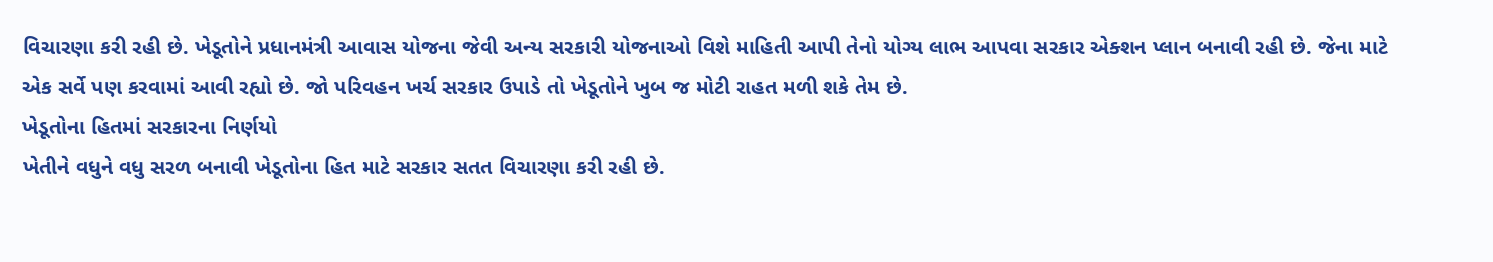વિચારણા કરી રહી છે. ખેડૂતોને પ્રધાનમંત્રી આવાસ યોજના જેવી અન્ય સરકારી યોજનાઓ વિશે માહિતી આપી તેનો યોગ્ય લાભ આપવા સરકાર એક્શન પ્લાન બનાવી રહી છે. જેના માટે એક સર્વે પણ કરવામાં આવી રહ્યો છે. જો પરિવહન ખર્ચ સરકાર ઉપાડે તો ખેડૂતોને ખુબ જ મોટી રાહત મળી શકે તેમ છે.
ખેડૂતોના હિતમાં સરકારના નિર્ણયો
ખેતીને વધુને વધુ સરળ બનાવી ખેડૂતોના હિત માટે સરકાર સતત વિચારણા કરી રહી છે.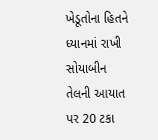ખેડૂતોના હિતને ધ્યાનમાં રાખી સોયાબીન તેલની આયાત પર 20 ટકા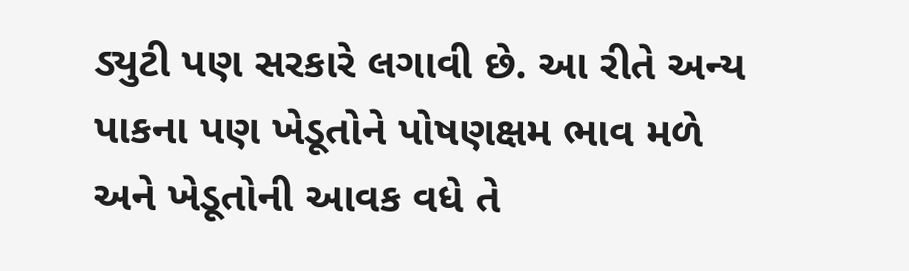ડ્યુટી પણ સરકારે લગાવી છે. આ રીતે અન્ય પાકના પણ ખેડૂતોને પોષણક્ષમ ભાવ મળે અને ખેડૂતોની આવક વધે તે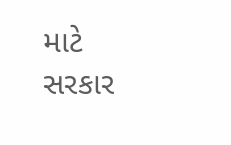માટે સરકાર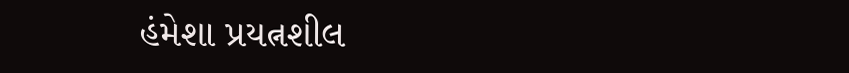હંમેશા પ્રયત્નશીલ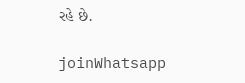રહે છે.

joinWhatsapp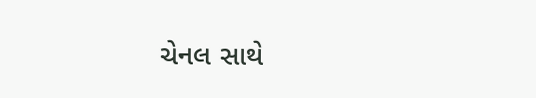ચેનલ સાથે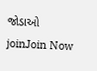જોડાઓ
joinJoin Now